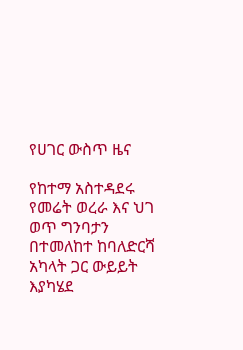የሀገር ውስጥ ዜና

የከተማ አስተዳደሩ የመሬት ወረራ እና ህገ ወጥ ግንባታን በተመለከተ ከባለድርሻ አካላት ጋር ውይይት እያካሄደ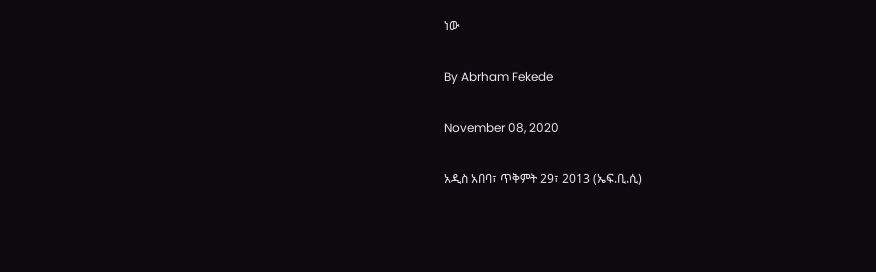ነው

By Abrham Fekede

November 08, 2020

አዲስ አበባ፣ ጥቅምት 29፣ 2013 (ኤፍ.ቢ.ሲ)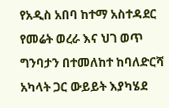የአዲስ አበባ ከተማ አስተዳደር የመሬት ወረራ እና ህገ ወጥ ግንባታን በተመለከተ ከባለድርሻ አካላት ጋር ውይይት እያካሄደ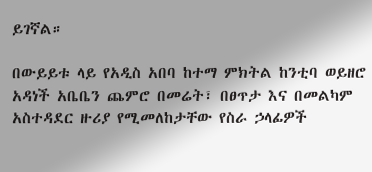ይገኛል።

በውይይቱ ላይ የአዲስ አበባ ከተማ ምክትል ከንቲባ ወይዘሮ አዳነች አቤቤን ጨምሮ በመሬት፣ በፀጥታ እና በመልካም አስተዳደር ዙሪያ የሚመለከታቸው የስራ ኃላፊዎች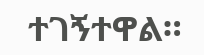ተገኝተዋል።